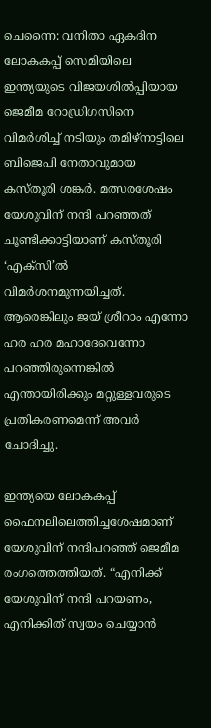ചെന്നൈ: വനിതാ ഏകദിന ലോകകപ്പ് സെമിയിലെ ഇന്ത്യയുടെ വിജയശിൽപ്പിയായ ജെമീമ റോഡ്രിഗസിനെ വിമർശിച്ച് നടിയും തമിഴ്നാട്ടിലെ ബിജെപി നേതാവുമായ കസ്തൂരി ശങ്കർ. മത്സരശേഷം യേശുവിന് നന്ദി പറഞ്ഞത് ചൂണ്ടിക്കാട്ടിയാണ് കസ്തൂരി ‘എക്സി’ൽ വിമർശനമുന്നയിച്ചത്. ആരെങ്കിലും ജയ് ശ്രീറാം എന്നോ ഹര ഹര മഹാദേവെന്നോ പറഞ്ഞിരുന്നെങ്കിൽ എന്തായിരിക്കും മറ്റുള്ളവരുടെ പ്രതികരണമെന്ന് അവർ ചോദിച്ചു.

ഇന്ത്യയെ ലോകകപ്പ് ഫൈനലിലെത്തിച്ചശേഷമാണ് യേശുവിന് നന്ദിപറഞ്ഞ് ജെമീമ രംഗത്തെത്തിയത്. “എനിക്ക് യേശുവിന് നന്ദി പറയണം, എനിക്കിത് സ്വയം ചെയ്യാൻ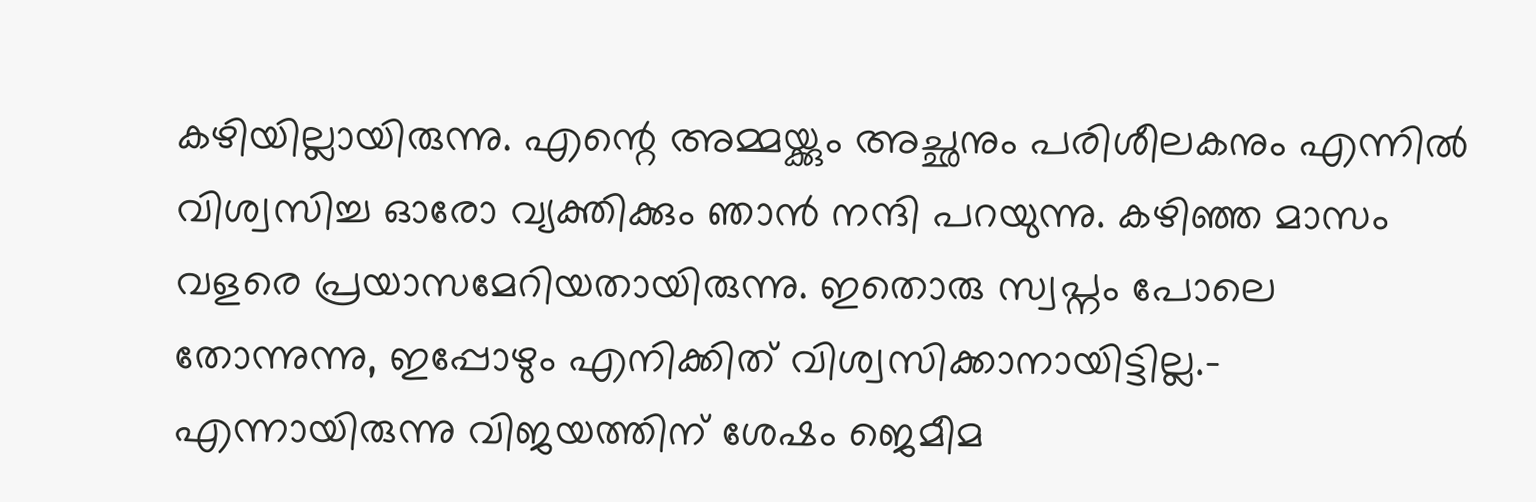കഴിയില്ലായിരുന്നു. എന്റെ അമ്മയ്ക്കും അച്ഛനും പരിശീലകനും എന്നിൽ വിശ്വസിച്ച ഓരോ വ്യക്തിക്കും ഞാൻ നന്ദി പറയുന്നു. കഴിഞ്ഞ മാസം വളരെ പ്രയാസമേറിയതായിരുന്നു. ഇതൊരു സ്വപ്നം പോലെ തോന്നുന്നു, ഇപ്പോഴും എനിക്കിത് വിശ്വസിക്കാനായിട്ടില്ല.- എന്നായിരുന്നു വിജയത്തിന് ശേഷം ജെമീമ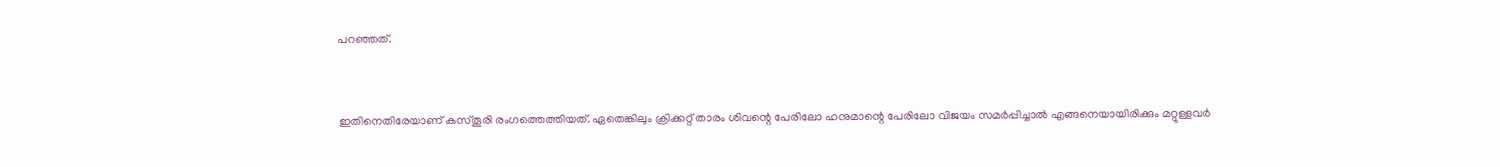പറഞ്ഞത്.


ഇതിനെതിരേയാണ് കസ്തൂരി രംഗത്തെത്തിയത്. ഏതെങ്കിലും ക്രിക്കറ്റ് താരം ശിവന്റെ പേരിലോ ഹനുമാന്റെ പേരിലോ വിജയം സമർപ്പിച്ചാൽ എങ്ങനെയായിരിക്കും മറ്റുള്ളവർ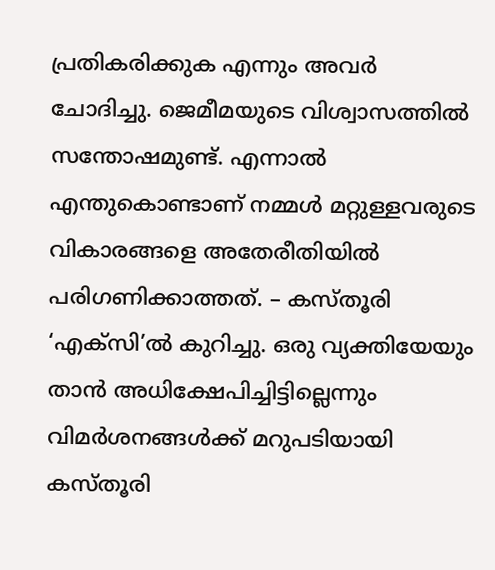പ്രതികരിക്കുക എന്നും അവർ ചോദിച്ചു. ജെമീമയുടെ വിശ്വാസത്തിൽ സന്തോഷമുണ്ട്. എന്നാൽ എന്തുകൊണ്ടാണ് നമ്മൾ മറ്റുള്ളവരുടെ വികാരങ്ങളെ അതേരീതിയിൽ പരിഗണിക്കാത്തത്. – കസ്തൂരി ‘എക്സി’ൽ കുറിച്ചു. ഒരു വ്യക്തിയേയും താൻ അധിക്ഷേപിച്ചിട്ടില്ലെന്നും വിമർശനങ്ങൾക്ക് മറുപടിയായി കസ്തൂരി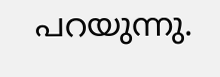പറയുന്നു.